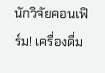นักวิจัยคอนเฟิร์ม! เครื่องดื่ม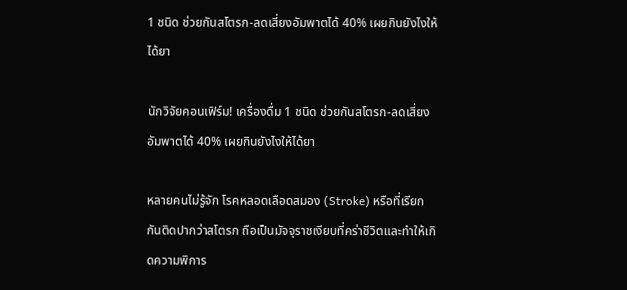1 ชนิด ช่วยกันสโตรก-ลดเสี่ยงอัมพาตได้ 40% เผยกินยังไงให้ได้ยา

นักวิจัยคอนเฟิร์ม! เครื่องดื่ม 1 ชนิด ช่วยกันสโตรก-ลดเสี่ยงอัมพาตได้ 40% เผยกินยังไงให้ได้ยา

หลายคนไม่รู้จัก โรคหลอดเลือดสมอง (Stroke) หรือที่เรียกกันติดปากว่าสโตรก ถือเป็นมัจจุราชเงียบที่คร่าชีวิตและทำให้เกิดความพิการ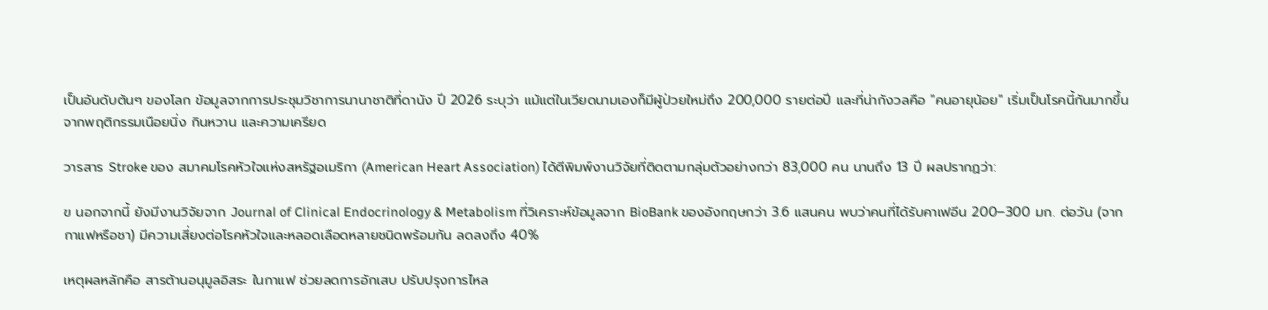เป็นอันดับต้นๆ ของโลก ข้อมูลจากการประชุมวิชาการนานาชาติที่ดานัง ปี 2026 ระบุว่า แม้แต่ในเวียดนามเองก็มีผู้ป่วยใหม่ถึง 200,000 รายต่อปี และที่น่ากังวลคือ "คนอายุน้อย" เริ่มเป็นโรคนี้กันมากขึ้น จากพฤติกรรมเนือยนิ่ง กินหวาน และความเครียด

วารสาร Stroke ของ สมาคมโรคหัวใจแห่งสหรัฐอเมริกา (American Heart Association) ได้ตีพิมพ์งานวิจัยที่ติดตามกลุ่มตัวอย่างกว่า 83,000 คน นานถึง 13 ปี ผลปรากฏว่า:

ฃ นอกจากนี้ ยังมีงานวิจัยจาก Journal of Clinical Endocrinology & Metabolism ที่วิเคราะห์ข้อมูลจาก BioBank ของอังกฤษกว่า 3.6 แสนคน พบว่าคนที่ได้รับคาเฟอีน 200–300 มก. ต่อวัน (จากกาแฟหรือชา) มีความเสี่ยงต่อโรคหัวใจและหลอดเลือดหลายชนิดพร้อมกัน ลดลงถึง 40%

เหตุผลหลักคือ สารต้านอนุมูลอิสระ ในกาแฟ ช่วยลดการอักเสบ ปรับปรุงการไหล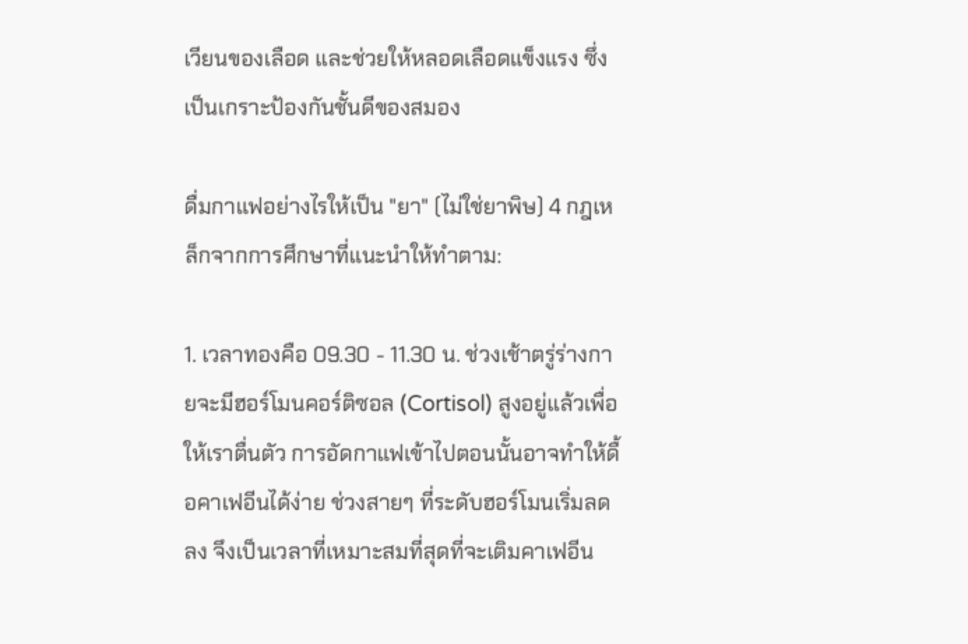เวียนของเลือด และช่วยให้หลอดเลือดแข็งแรง ซึ่งเป็นเกราะป้องกันชั้นดีของสมอง

ดื่มกาแฟอย่างไรให้เป็น "ยา" (ไม่ใช่ยาพิษ) 4 กฎเหล็กจากการศึกษาที่แนะนำให้ทำตาม:

1. เวลาทองคือ 09.30 - 11.30 น. ช่วงเช้าตรู่ร่างกายจะมีฮอร์โมนคอร์ติซอล (Cortisol) สูงอยู่แล้วเพื่อให้เราตื่นตัว การอัดกาแฟเข้าไปตอนนั้นอาจทำให้ดื้อคาเฟอีนได้ง่าย ช่วงสายๆ ที่ระดับฮอร์โมนเริ่มลดลง จึงเป็นเวลาที่เหมาะสมที่สุดที่จะเติมคาเฟอีน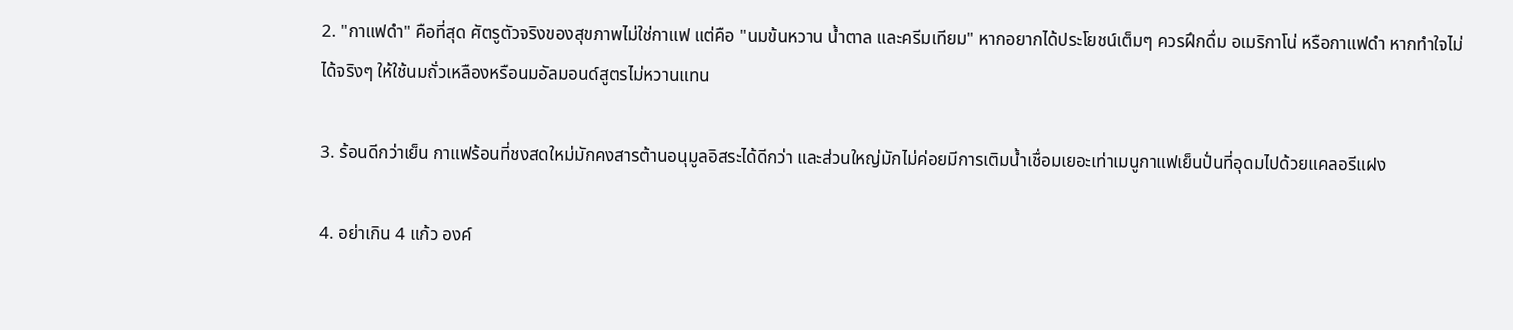2. "กาแฟดำ" คือที่สุด ศัตรูตัวจริงของสุขภาพไม่ใช่กาแฟ แต่คือ "นมข้นหวาน น้ำตาล และครีมเทียม" หากอยากได้ประโยชน์เต็มๆ ควรฝึกดื่ม อเมริกาโน่ หรือกาแฟดำ หากทำใจไม่ได้จริงๆ ให้ใช้นมถั่วเหลืองหรือนมอัลมอนด์สูตรไม่หวานแทน

3. ร้อนดีกว่าเย็น กาแฟร้อนที่ชงสดใหม่มักคงสารต้านอนุมูลอิสระได้ดีกว่า และส่วนใหญ่มักไม่ค่อยมีการเติมน้ำเชื่อมเยอะเท่าเมนูกาแฟเย็นปั่นที่อุดมไปด้วยแคลอรีแฝง

4. อย่าเกิน 4 แก้ว องค์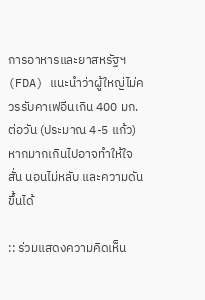การอาหารและยาสหรัฐฯ (FDA) แนะนำว่าผู้ใหญ่ไม่ควรรับคาเฟอีนเกิน 400 มก. ต่อวัน (ประมาณ 4-5 แก้ว) หากมากเกินไปอาจทำให้ใจสั่น นอนไม่หลับ และความดันขึ้นได้

:: ร่วมแสดงความคิดเห็น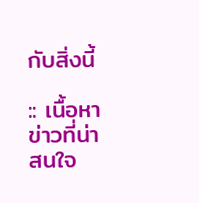กับสิ่งนี้

:: เนื้อหาข่าวที่น่าสนใจ